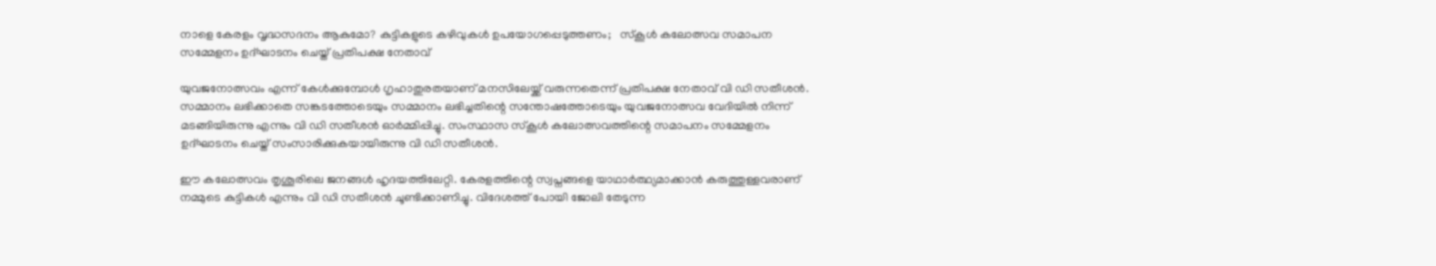നാളെ കേരളം വൃദ്ധസദനം ആകുമോ? കുട്ടികളുടെ കഴിവുകള്‍ ഉപയോഗപ്പെടുത്തണം;   സ്‌കൂൾ കലോത്സവ സമാപന സമ്മേളനം ഉദ്ഘാടനം ചെയ്ത് പ്രതിപക്ഷ നേതാവ്

യുവജനോത്സവം എന്ന് കേള്‍ക്കുമ്പോള്‍ ഗൃഹാതുരതയാണ് മനസിലേയ്ക്ക് വരുന്നതെന്ന് പ്രതിപക്ഷ നേതാവ് വി ഡി സതീശന്‍. സമ്മാനം ലഭിക്കാതെ സങ്കടത്തോടെയും സമ്മാനം ലഭിച്ചതിന്റെ സന്തോഷത്തോടെയും യുവജനോത്സവ വേദിയില്‍ നിന്ന് മടങ്ങിയിരുന്നു എന്നും വി ഡി സതീശന്‍ ഓര്‍മ്മിപ്പിച്ചു. സംസ്ഥാസ സ്‌കൂള്‍ കലോത്സവത്തിന്റെ സമാപനം സമ്മേളനം ഉദ്ഘാടനം ചെയ്ത് സംസാരിക്കുകയായിരുന്നു വി ഡി സതീശന്‍.

ഈ കലോത്സവം തൃശൂരിലെ ജനങ്ങൾ ഹൃദയത്തിലേറ്റി. കേരളത്തിന്റെ സ്വപ്നങ്ങളെ യാഥാര്‍ത്ഥ്യമാക്കാന്‍ കരുത്തുള്ളവരാണ് നമ്മുടെ കുട്ടികള്‍ എന്നും വി ഡി സതീശന്‍ ചൂണ്ടിക്കാണിച്ചു. വിദേശത്ത് പോയി ജോലി തേടുന്ന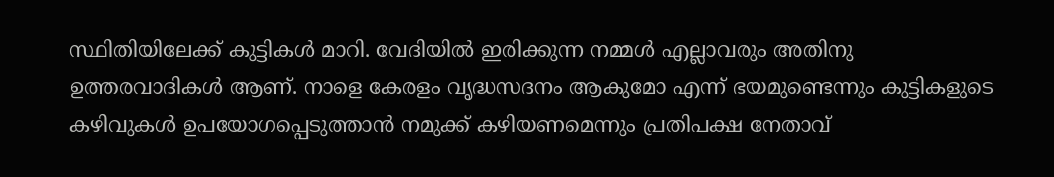സ്ഥിതിയിലേക്ക് കുട്ടികള്‍ മാറി. വേദിയില്‍ ഇരിക്കുന്ന നമ്മള്‍ എല്ലാവരും അതിനു ഉത്തരവാദികള്‍ ആണ്. നാളെ കേരളം വൃദ്ധസദനം ആകുമോ എന്ന് ഭയമുണ്ടെന്നും കുട്ടികളുടെ കഴിവുകള്‍ ഉപയോഗപ്പെടുത്താന്‍ നമുക്ക് കഴിയണമെന്നും പ്രതിപക്ഷ നേതാവ്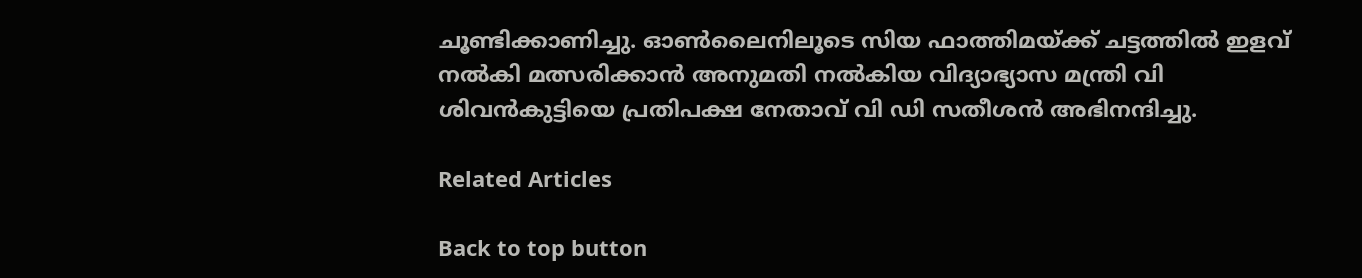ചൂണ്ടിക്കാണിച്ചു. ഓണ്‍ലൈനിലൂടെ സിയ ഫാത്തിമയ്ക്ക് ചട്ടത്തില്‍ ഇളവ് നല്‍കി മത്സരിക്കാന്‍ അനുമതി നല്‍കിയ വിദ്യാഭ്യാസ മന്ത്രി വി ശിവന്‍കുട്ടിയെ പ്രതിപക്ഷ നേതാവ് വി ഡി സതീശന്‍ അഭിനന്ദിച്ചു.

Related Articles

Back to top button